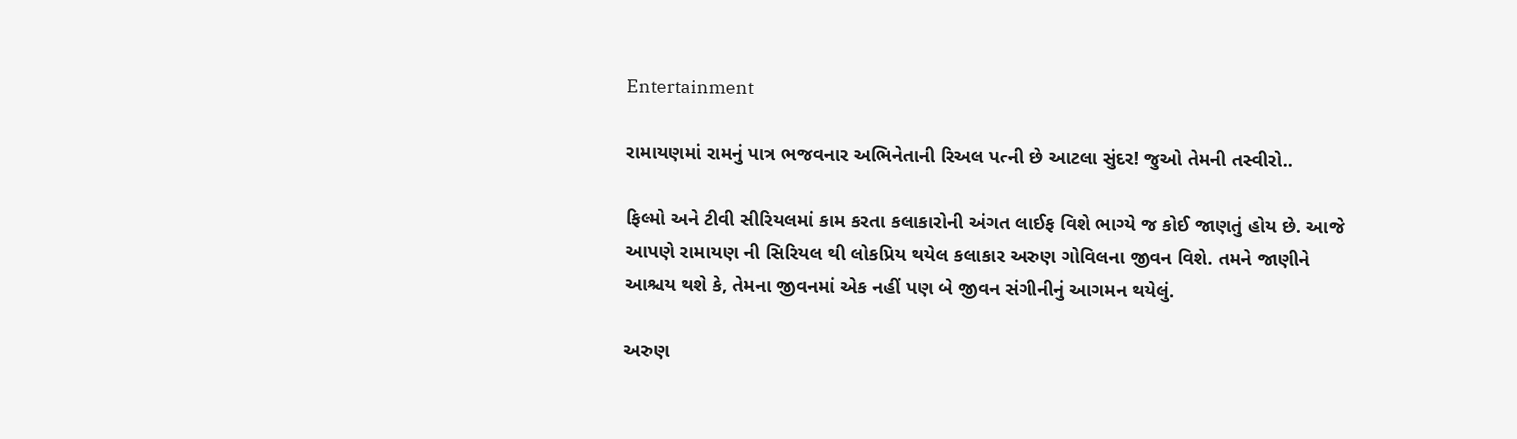Entertainment

રામાયણમાં રામનું પાત્ર ભજવનાર અભિનેતાની રિઅલ પત્ની છે આટલા સુંદર! જુઓ તેમની તસ્વીરો..

ફિલ્મો અને ટીવી સીરિયલમાં કામ કરતા કલાકારોની અંગત લાઈફ વિશે ભાગ્યે જ કોઈ જાણતું હોય છે. આજે આપણે રામાયણ ની સિરિયલ થી લોકપ્રિય થયેલ કલાકાર અરુણ ગોવિલના જીવન વિશે. તમને જાણીને આશ્ચય થશે કે, તેમના જીવનમાં એક નહીં પણ બે જીવન સંગીનીનું આગમન થયેલું.

અરુણ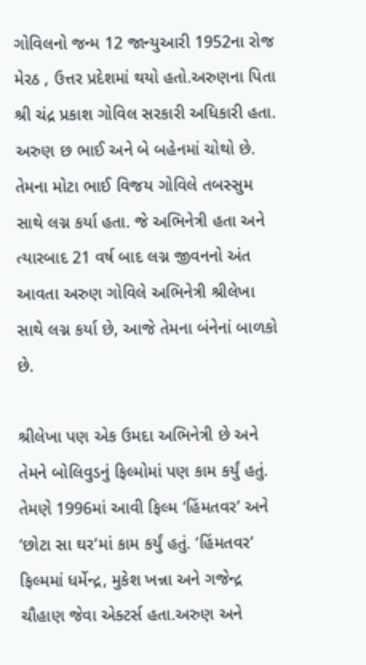ગોવિલનો જન્મ 12 જાન્યુઆરી 1952ના રોજ મેરઠ , ઉત્તર પ્રદેશમાં થયો હતો.અરુણના પિતા શ્રી ચંદ્ર પ્રકાશ ગોવિલ સરકારી અધિકારી હતા. અરુણ છ ભાઈ અને બે બહેનમાં ચોથો છે. તેમના મોટા ભાઈ વિજય ગોવિલે તબસ્સુમ સાથે લગ્ન કર્યા હતા. જે અભિનેત્રી હતા અને ત્યારબાદ 21 વર્ષ બાદ લગ્ન જીવનનો અંત આવતા અરુણ ગોવિલે અભિનેત્રી શ્રીલેખા સાથે લગ્ન કર્યા છે, આજે તેમના બંનેનાં બાળકો છે.

શ્રીલેખા પણ એક ઉમદા અભિનેત્રી છે અને તેમને બોલિવુડનું ફિલ્મોમાં પણ કામ કર્યું હતું. તેમણે 1996માં આવી ફિલ્મ ‘હિંમતવર’ અને ‘છોટા સા ઘર’માં કામ કર્યું હતું. ‘હિંમતવર’ ફિલ્મમાં ધર્મેન્દ્ર, મુકેશ ખન્ના અને ગજેન્દ્ર ચૌહાણ જેવા એક્ટર્સ હતા.અરુણ અને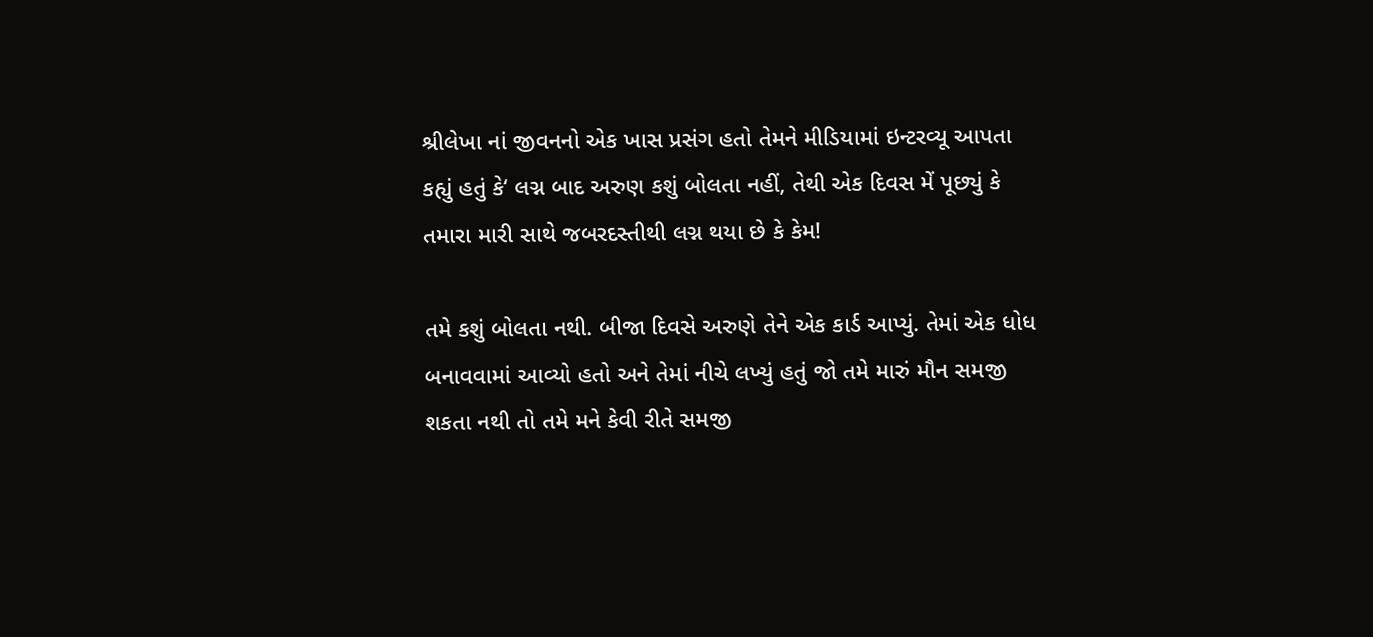શ્રીલેખા નાં જીવનનો એક ખાસ પ્રસંગ હતો તેમને મીડિયામાં ઇન્ટરવ્યૂ આપતા કહ્યું હતું કે‘ લગ્ન બાદ અરુણ કશું બોલતા નહીં, તેથી એક દિવસ મેં પૂછ્યું કે તમારા મારી સાથે જબરદસ્તીથી લગ્ન થયા છે કે કેમ!

તમે કશું બોલતા નથી. બીજા દિવસે અરુણે તેને એક કાર્ડ આપ્યું. તેમાં એક ધોધ બનાવવામાં આવ્યો હતો અને તેમાં નીચે લખ્યું હતું જો તમે મારું મૌન સમજી શકતા નથી તો તમે મને કેવી રીતે સમજી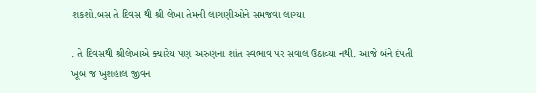શકશો.બસ તે દિવસ થી શ્રી લેખા તેમની લાગણીઓને સમજવા લાગ્યા

. તે દિવસથી શ્રીલેખાએ ક્યારેય પણ અરુણના શાંત સ્વભાવ પર સવાલ ઉઠાવ્યા નથી. આજે બંને દંપતી ખૂબ જ ખુશહાલ જીવન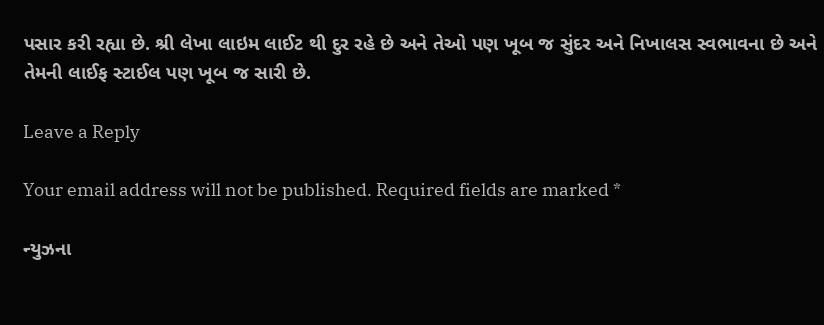પસાર કરી રહ્યા છે. શ્રી લેખા લાઇમ લાઈટ થી દુર રહે છે અને તેઓ પણ ખૂબ જ સુંદર અને નિખાલસ સ્વભાવના છે અને તેમની લાઈફ સ્ટાઈલ પણ ખૂબ જ સારી છે.

Leave a Reply

Your email address will not be published. Required fields are marked *

ન્યુઝના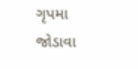ગૃપમા જોડાવા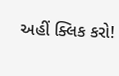અહીં ક્લિક કરો!